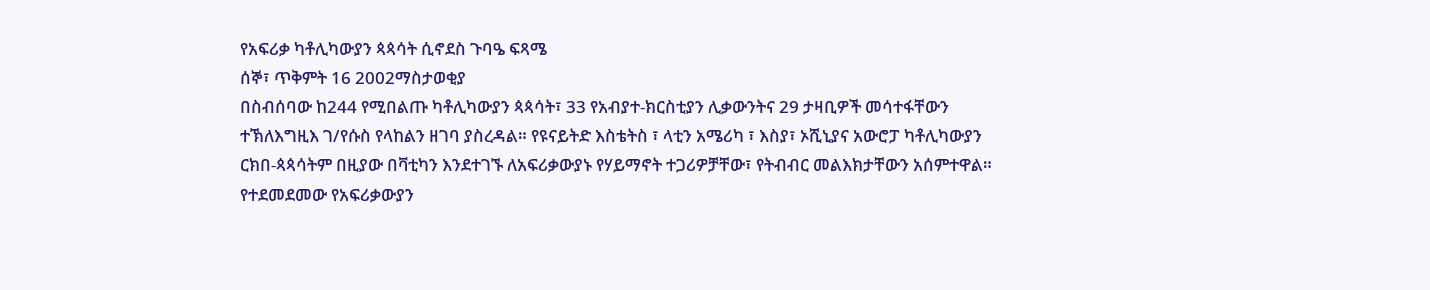የአፍሪቃ ካቶሊካውያን ጳጳሳት ሲኖደስ ጉባዔ ፍጻሜ
ሰኞ፣ ጥቅምት 16 2002ማስታወቂያ
በስብሰባው ከ244 የሚበልጡ ካቶሊካውያን ጳጳሳት፣ 33 የአብያተ-ክርስቲያን ሊቃውንትና 29 ታዛቢዎች መሳተፋቸውን ተኽለእግዚእ ገ/የሱስ የላከልን ዘገባ ያስረዳል። የዩናይትድ እስቴትስ ፣ ላቲን አሜሪካ ፣ እስያ፣ ኦሺኒያና አውሮፓ ካቶሊካውያን ርክበ-ጳጳሳትም በዚያው በቫቲካን እንደተገኙ ለአፍሪቃውያኑ የሃይማኖት ተጋሪዎቻቸው፣ የትብብር መልእክታቸውን አሰምተዋል። የተደመደመው የአፍሪቃውያን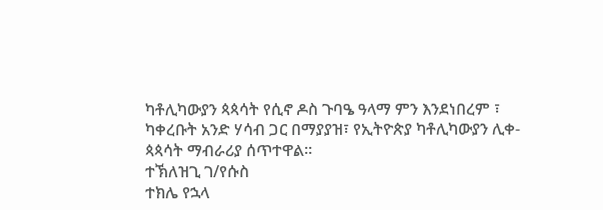ካቶሊካውያን ጳጳሳት የሲኖ ዶስ ጉባዔ ዓላማ ምን እንደነበረም ፣ ካቀረቡት አንድ ሃሳብ ጋር በማያያዝ፣ የኢትዮጵያ ካቶሊካውያን ሊቀ-ጳጳሳት ማብራሪያ ሰጥተዋል።
ተኽለዝጊ ገ/የሱስ
ተክሌ የኋላ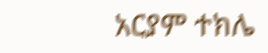አርያም ተክሌ